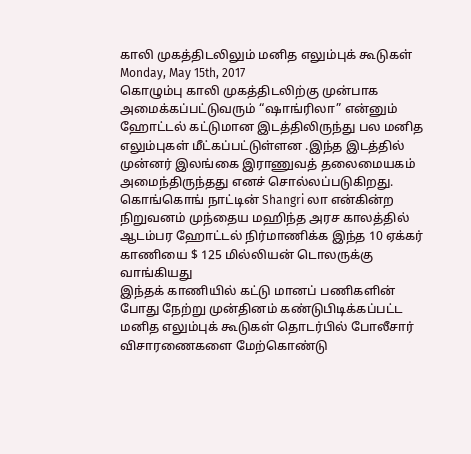காலி முகத்திடலிலும் மனித எலும்புக் கூடுகள்
Monday, May 15th, 2017
கொழும்பு காலி முகத்திடலிற்கு முன்பாக அமைக்கப்பட்டுவரும் “ஷாங்ரிலா” என்னும் ஹோட்டல் கட்டுமான இடத்திலிருந்து பல மனித எலும்புகள் மீட்கப்பட்டுள்ளன .இந்த இடத்தில் முன்னர் இலங்கை இராணுவத் தலைமையகம் அமைந்திருந்தது எனச் சொல்லப்படுகிறது.
கொங்கொங் நாட்டின் Shangri லா என்கின்ற நிறுவனம் முந்தைய மஹிந்த அரச காலத்தில் ஆடம்பர ஹோட்டல் நிர்மாணிக்க இந்த 10 ஏக்கர் காணியை $ 125 மில்லியன் டொலருக்கு வாங்கியது
இந்தக் காணியில் கட்டு மானப் பணிகளின் போது நேற்று முன்தினம் கண்டுபிடிக்கப்பட்ட மனித எலும்புக் கூடுகள் தொடர்பில் போலீசார் விசாரணைகளை மேற்கொண்டு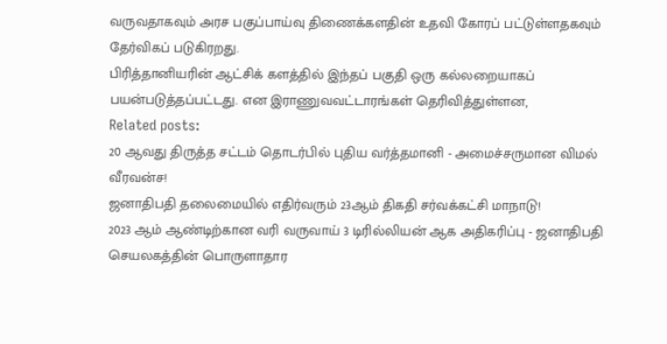வருவதாகவும் அரச பகுப்பாய்வு திணைக்களதின் உதவி கோரப் பட்டுள்ளதகவும் தேர்விகப் படுகிரறது.
பிரித்தானியரின் ஆட்சிக் களத்தில் இந்தப் பகுதி ஒரு கல்லறையாகப் பயன்படுத்தப்பட்டது. என இராணுவவட்டாரங்கள் தெரிவித்துள்ளன,
Related posts:
20 ஆவது திருத்த சட்டம் தொடர்பில் புதிய வர்த்தமானி - அமைச்சருமான விமல் வீரவன்ச!
ஜனாதிபதி தலைமையில் எதிர்வரும் 23ஆம் திகதி சர்வக்கட்சி மாநாடு!
2023 ஆம் ஆண்டிற்கான வரி வருவாய் 3 டிரில்லியன் ஆக அதிகரிப்பு - ஜனாதிபதி செயலகத்தின் பொருளாதார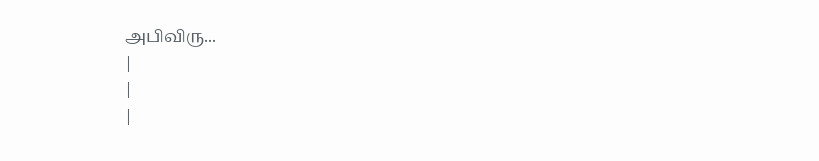அபிவிரு...
|
|
|